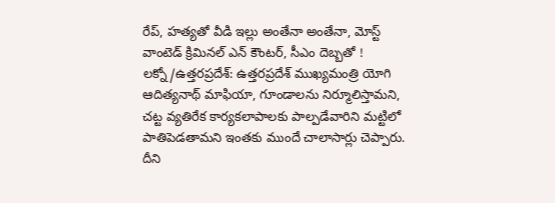రేప్, హత్యతో వీడి ఇల్లు అంతేనా అంతేనా, మోస్ట్ వాంటెడ్ క్రిమినల్ ఎన్ కౌంటర్, సీఎం దెబ్బతో !
లక్నో/ఉత్తరప్రదేశ్: ఉత్తరప్రదేశ్ ముఖ్యమంత్రి యోగి ఆదిత్యనాథ్ మాఫియా, గూండాలను నిర్మూలిస్తామని, చట్ట వ్యతిరేక కార్యకలాపాలకు పాల్పడేవారిని మట్టిలో పాతిపెడతామని ఇంతకు ముందే చాలాసార్లు చెప్పారు. దీని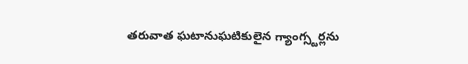తరువాత ఘటానుఘటికులైన గ్యాంగ్స్టర్లను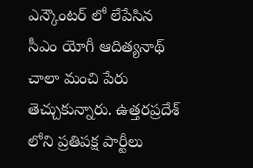ఎన్కౌంటర్ లో లేపేసిన సీఎం యోగీ ఆదిత్యనాథ్ చాలా మంచి పేరు తెచ్చుకున్నారు. ఉత్తరప్రదేశ్ లోని ప్రతిపక్ష పార్టీలు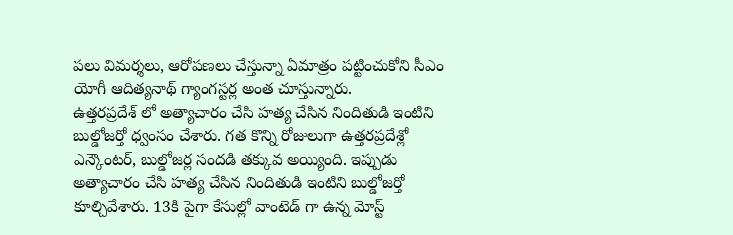పలు విమర్శలు, ఆరోపణలు చేస్తున్నా ఏమాత్రం పట్టించుకోని సీఎం యోగీ ఆదిత్యనాథ్ గ్యాంగస్టర్ల అంత చూస్తున్నారు.
ఉత్తరప్రదేశ్ లో అత్యాచారం చేసి హత్య చేసిన నిందితుడి ఇంటిని బుల్డోజర్తో ధ్వంసం చేశారు. గత కొన్ని రోజులుగా ఉత్తరప్రదేశ్లో ఎన్కౌంటర్, బుల్డోజర్ల సందడి తక్కువ అయ్యింది. ఇప్పుడు అత్యాచారం చేసి హత్య చేసిన నిందితుడి ఇంటిని బుల్డోజర్తో కూల్చివేశారు. 13కి పైగా కేసుల్లో వాంటెడ్ గా ఉన్న మోస్ట్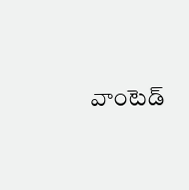వాంటెడ్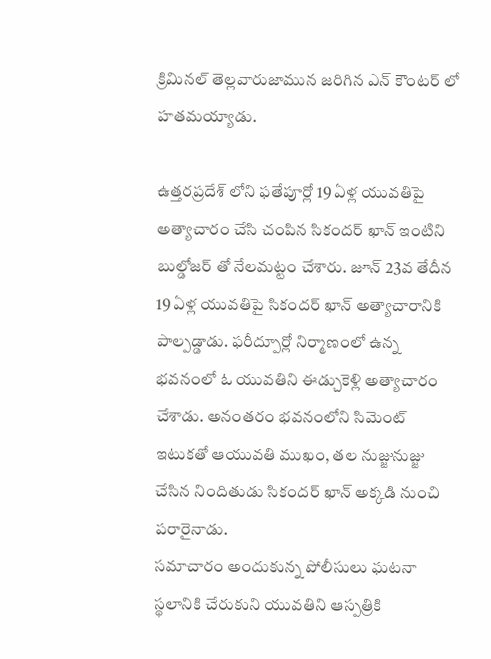క్రిమినల్ తెల్లవారుజామున జరిగిన ఎన్ కౌంటర్ లో హతమయ్యాడు.

ఉత్తరప్రదేశ్ లోని ఫతేపూర్లో 19 ఏళ్ల యువతిపై అత్యాచారం చేసి చంపిన సికందర్ ఖాన్ ఇంటిని బుల్డోజర్ తో నేలమట్టం చేశారు. జూన్ 23వ తేదీన 19 ఏళ్ల యువతిపై సికందర్ ఖాన్ అత్యాచారానికి పాల్పడ్డాడు. ఫరీద్పూర్లో నిర్మాణంలో ఉన్న భవనంలో ఓ యువతిని ఈడ్చుకెళ్లి అత్యాచారం చేశాడు. అనంతరం భవనంలోని సిమెంట్ ఇటుకతో ఆయువతి ముఖం, తల నుజ్జునుజ్జు చేసిన నిందితుడు సికందర్ ఖాన్ అక్కడి నుంచి పరారైనాడు.
సమాచారం అందుకున్న పోలీసులు ఘటనా స్థలానికి చేరుకుని యువతిని ఆస్పత్రికి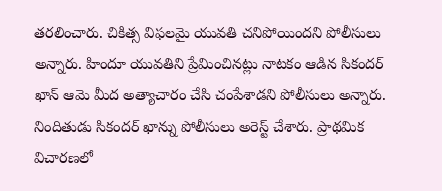తరలించారు. చికిత్స విఫలమై యువతి చనిపోయిందని పోలీసులు అన్నారు. హిందూ యువతిని ప్రేమించినట్లు నాటకం ఆడిన సికందర్ ఖాన్ ఆమె మీద అత్యాచారం చేసి చంపేశాడని పోలీసులు అన్నారు. నిందితుడు సికందర్ ఖాన్ను పోలీసులు అరెస్ట్ చేశారు. ప్రాథమిక విచారణలో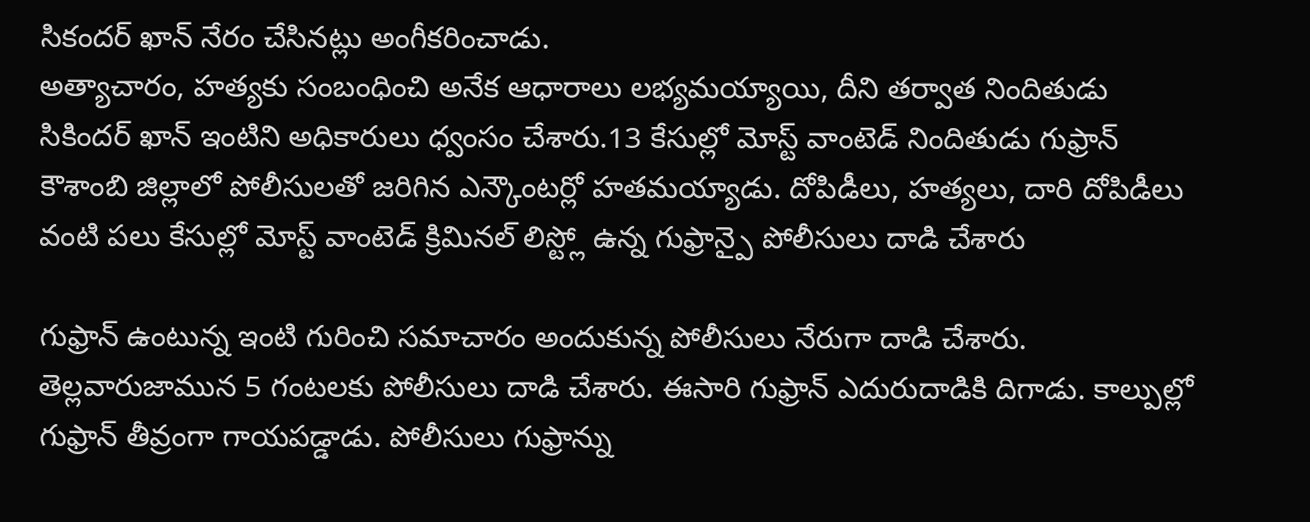సికందర్ ఖాన్ నేరం చేసినట్లు అంగీకరించాడు.
అత్యాచారం, హత్యకు సంబంధించి అనేక ఆధారాలు లభ్యమయ్యాయి, దీని తర్వాత నిందితుడు సికిందర్ ఖాన్ ఇంటిని అధికారులు ధ్వంసం చేశారు.13 కేసుల్లో మోస్ట్ వాంటెడ్ నిందితుడు గుఫ్రాన్ కౌశాంబి జిల్లాలో పోలీసులతో జరిగిన ఎన్కౌంటర్లో హతమయ్యాడు. దోపిడీలు, హత్యలు, దారి దోపిడీలు వంటి పలు కేసుల్లో మోస్ట్ వాంటెడ్ క్రిమినల్ లిస్ట్లో ఉన్న గుఫ్రాన్పై పోలీసులు దాడి చేశారు

గుఫ్రాన్ ఉంటున్న ఇంటి గురించి సమాచారం అందుకున్న పోలీసులు నేరుగా దాడి చేశారు. తెల్లవారుజామున 5 గంటలకు పోలీసులు దాడి చేశారు. ఈసారి గుఫ్రాన్ ఎదురుదాడికి దిగాడు. కాల్పుల్లో గుఫ్రాన్ తీవ్రంగా గాయపడ్డాడు. పోలీసులు గుఫ్రాన్ను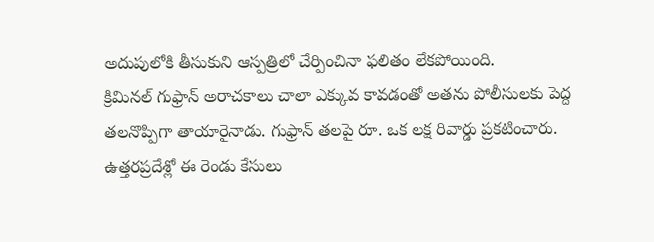అదుపులోకి తీసుకుని ఆస్పత్రిలో చేర్పించినా ఫలితం లేకపోయింది.
క్రిమినల్ గుఫ్రాన్ అరాచకాలు చాలా ఎక్కువ కావడంతో అతను పోలీసులకు పెద్ద తలనొప్పిగా తాయారైనాడు. గుఫ్రాన్ తలపై రూ. ఒక లక్ష రివార్డు ప్రకటించారు. ఉత్తరప్రదేశ్లో ఈ రెండు కేసులు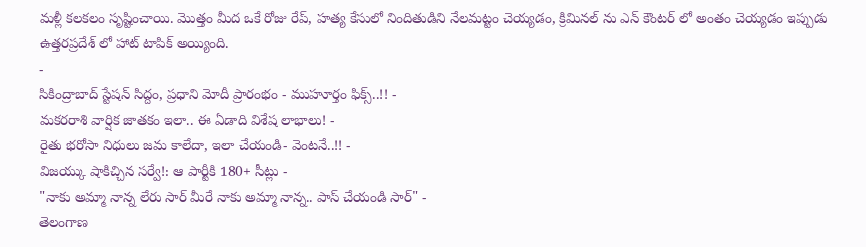మళ్లీ కలకలం సృష్టించాయి. మొత్తం మీద ఒకే రోజు రేప్, హత్య కేసులో నిందితుడిని నేలమట్టం చెయ్యడం, క్రిమినల్ ను ఎన్ కౌంటర్ లో అంతం చెయ్యడం ఇప్పుడు ఉత్తరప్రదేశ్ లో హాట్ టాపిక్ అయ్యింది.
-
సికింద్రాబాద్ స్టేషన్ సిద్దం, ప్రధాని మోదీ ప్రారంభం - ముహూర్తం ఫిక్స్..!! -
మకరరాశి వార్షిక జాతకం ఇలా.. ఈ ఏడాది విశేష లాభాలు! -
రైతు భరోసా నిధులు జమ కాలేదా, ఇలా చేయండి- వెంటనే..!! -
విజయ్కు షాకిచ్చిన సర్వే!: ఆ పార్టీకి 180+ సీట్లు -
"నాకు అమ్మా నాన్న లేరు సార్ మీరే నాకు అమ్మా నాన్న.. పాస్ చేయండి సార్" -
తెలంగాణ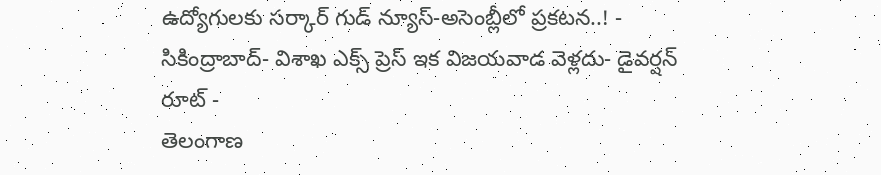ఉద్యోగులకు సర్కార్ గుడ్ న్యూస్-అసెంబ్లీలో ప్రకటన..! -
సికింద్రాబాద్- విశాఖ ఎక్స్ ప్రెస్ ఇక విజయవాడ వెళ్లదు- డైవర్షన్ రూట్ -
తెలంగాణ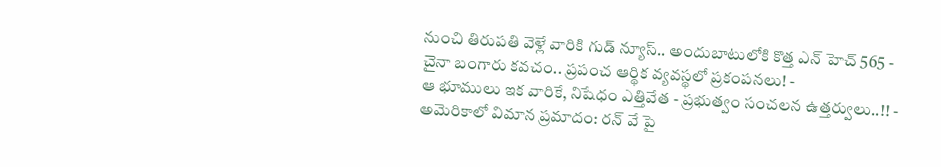నుంచి తిరుపతి వెళ్లే వారికి గుడ్ న్యూస్.. అందుబాటులోకి కొత్త ఎన్ హెచ్ 565 -
చైనా బంగారు కవచం.. ప్రపంచ ఆర్థిక వ్యవస్థలో ప్రకంపనలు! -
ఆ భూములు ఇక వారికే, నిషేధం ఎత్తివేత - ప్రభుత్వం సంచలన ఉత్తర్వులు..!! -
అమెరికాలో విమాన ప్రమాదం: రన్ వే పై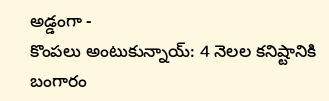అడ్డంగా -
కొంపలు అంటుకున్నాయ్: 4 నెలల కనిష్టానికి బంగారం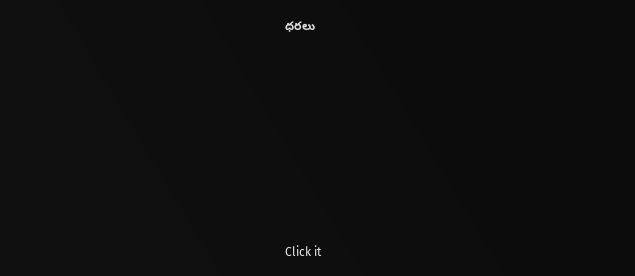ధరలు












Click it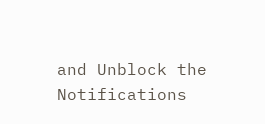and Unblock the Notifications